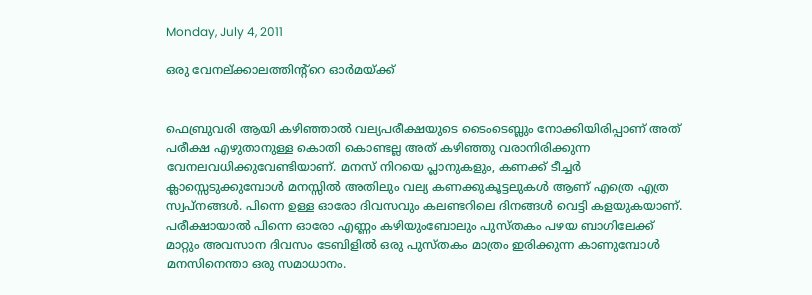Monday, July 4, 2011

ഒരു വേനല്ക്കാലത്തിന്റ്റെ ഓര്‍മയ്ക്ക്‌


ഫെബ്രുവരി ആയി കഴിഞ്ഞാല്‍ വല്യപരീക്ഷയുടെ ടൈംടെബ്ലും നോക്കിയിരിപ്പാണ്‌ അത് പരീക്ഷ എഴുതാനുള്ള കൊതി കൊണ്ടല്ല അത് കഴിഞ്ഞു വരാനിരിക്കുന്ന വേനലവധിക്കുവേണ്ടിയാണ്. മനസ് നിറയെ പ്ലാനുകളും, കണക്ക് ടീച്ചര്‍ ക്ലാസ്സെടുക്കുമ്പോള്‍ മനസ്സില്‍ അതിലും വല്യ കണക്കുകൂട്ടലുകള്‍ ആണ് എത്രെ എത്ര സ്വപ്‌നങ്ങള്‍. പിന്നെ ഉള്ള ഓരോ ദിവസവും കലണ്ടറിലെ ദിനങ്ങള്‍ വെട്ടി കളയുകയാണ്. പരീക്ഷായാല്‍ പിന്നെ ഓരോ എണ്ണം കഴിയുംബോലും പുസ്തകം പഴയ ബാഗിലേക്ക് മാറ്റും അവസാന ദിവസം ടേബിളില്‍ ഒരു പുസ്തകം മാത്രം ഇരിക്കുന്ന കാണുമ്പോള്‍ മനസിനെന്താ ഒരു സമാധാനം.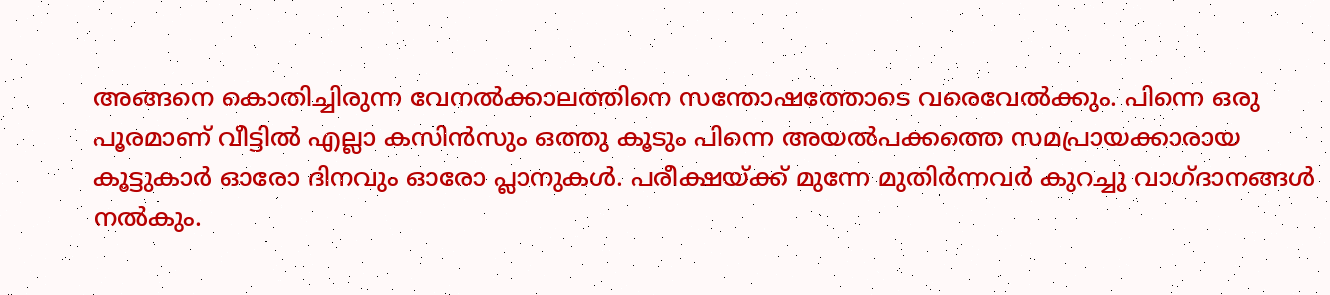അങ്ങനെ കൊതിച്ചിരുന്ന വേനല്‍ക്കാലത്തിനെ സന്തോഷത്തോടെ വരെവേല്‍ക്കും. പിന്നെ ഒരു പൂരമാണ് വീട്ടില്‍ എല്ലാ കസിന്‍സും ഒത്തു കൂടും പിന്നെ അയല്‍പക്കത്തെ സമപ്രായക്കാരായ കൂട്ടുകാര്‍ ഓരോ ദിനവും ഓരോ പ്ലാനുകള്‍. പരീക്ഷയ്ക്ക് മുന്നേ മുതിര്‍ന്നവര്‍ കുറച്ചു വാഗ്ദാനങ്ങള്‍ നല്‍കും.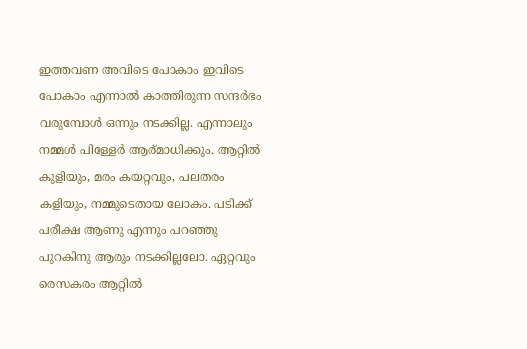ഇത്തവണ അവിടെ പോകാം ഇവിടെ പോകാം എന്നാല്‍ കാത്തിരുന്ന സന്ദര്‍ഭം വരുമ്പോള്‍ ഒന്നും നടക്കില്ല. എന്നാലും നമ്മള്‍ പിള്ളേര്‍ ആര്മാധിക്കും. ആറ്റില്‍ കുളിയും, മരം കയറ്റവും, പലതരം കളിയും, നമ്മുടെതായ ലോകം. പടിക്ക് പരീക്ഷ ആണു എന്നും പറഞ്ഞു പുറകിനു ആരും നടക്കില്ലലോ. ഏറ്റവും രെസകരം ആറ്റില്‍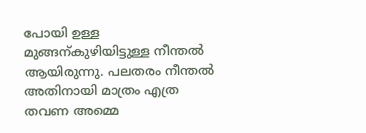പോയി ഉള്ള മുങ്ങന്കുഴിയിട്ടുള്ള നീന്തല്‍ ആയിരുന്നു. പലതരം നീന്തല്‍ അതിനായി മാത്രം എത്ര തവണ അമ്മെ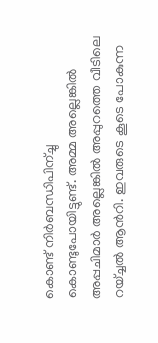കൊണ്ട് നിര്‍ബന്ധിപിന്ച്ചു കൊണ്ടുപോയിട്ടുണ്ട്. അമ്മ അല്ലെങ്കില്‍ അപ്പചിമാര്‍ അല്ലെങ്കില്‍ അപ്പുറത്തെ വീടിലെ റയ്ച്ചല്‍ ആന്‍റി. ഇവരുടെ കൂടെ പോകുന്ന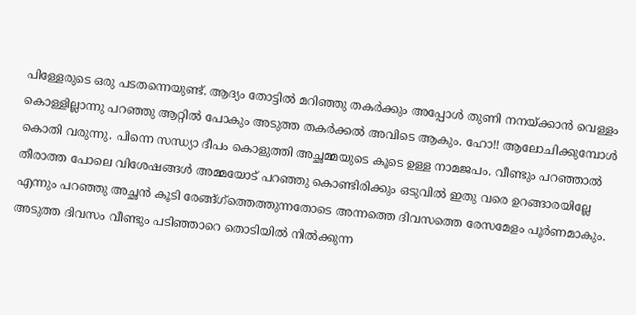പിള്ളേരുടെ ഒരു പടതന്നെയുണ്ട്. ആദ്യം തോട്ടില്‍ മറിഞ്ഞു തകര്‍ക്കും അപ്പോള്‍ തുണി നനയ്ക്കാന്‍ വെള്ളം കൊള്ളില്ലാന്നു പറഞ്ഞു ആറ്റില്‍ പോകും അടുത്ത തകര്‍ക്കല്‍ അവിടെ ആകും. ഹോ!! ആലോചിക്കുമ്പോള്‍ കൊതി വരുന്നു. പിന്നെ സന്ധ്യാ ദീപം കൊളുത്തി അച്ഛമ്മയുടെ കൂടെ ഉള്ള നാമജപം. വീണ്ടും പറഞ്ഞാല്‍ തീരാത്ത പോലെ വിശേഷങ്ങള്‍ അമ്മയോട് പറഞ്ഞു കൊണ്ടിരിക്കും ഒടുവില്‍ ഇതു വരെ ഉറങ്ങാരയില്ലേ എന്നും പറഞ്ഞു അച്ഛന്‍ കൂടി രേങ്ങ്ഗ്ത്തെത്തുന്നതോടെ അന്നത്തെ ദിവസത്തെ രേസമേളം പൂര്‍ണമാകും. അടുത്ത ദിവസം വീണ്ടും പടിഞ്ഞാറെ തൊടിയില്‍ നില്‍ക്കുന്ന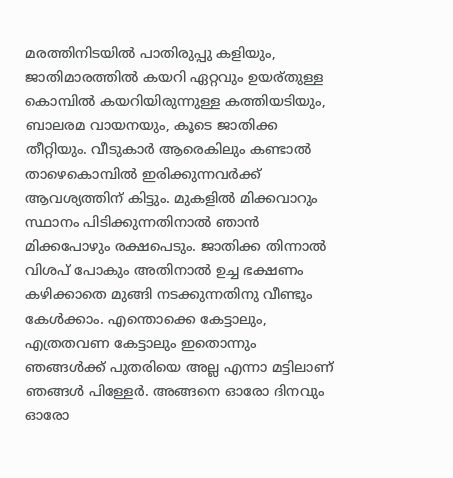മരത്തിനിടയില്‍ പാതിരുപ്പു കളിയും, ജാതിമാരത്തില്‍ കയറി ഏറ്റവും ഉയര്തുള്ള കൊമ്പില്‍ കയറിയിരുന്നുള്ള കത്തിയടിയും, ബാലരമ വായനയും, കൂടെ ജാതിക്ക തീറ്റിയും. വീടുകാര്‍ ആരെകിലും കണ്ടാല്‍ താഴെകൊമ്പില്‍ ഇരിക്കുന്നവര്‍ക്ക് ആവശ്യത്തിന് കിട്ടും. മുകളില്‍ മിക്കവാറും സ്ഥാനം പിടിക്കുന്നതിനാല്‍ ഞാന്‍ മിക്കപോഴും രക്ഷപെടും. ജാതിക്ക തിന്നാല്‍ വിശപ് പോകും അതിനാല്‍ ഉച്ച ഭക്ഷണം കഴിക്കാതെ മുങ്ങി നടക്കുന്നതിനു വീണ്ടും കേള്‍ക്കാം. എന്തൊക്കെ കേട്ടാലും, എത്രതവണ കേട്ടാലും ഇതൊന്നും ഞങ്ങള്‍ക്ക് പുതരിയെ അല്ല എന്നാ മട്ടിലാണ് ഞങ്ങള്‍ പിള്ളേര്‍. അങ്ങനെ ഓരോ ദിനവും ഓരോ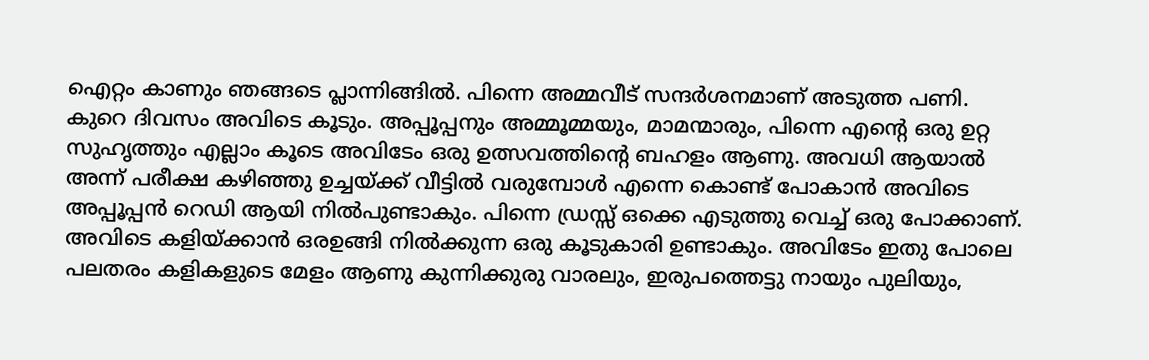ഐറ്റം കാണും ഞങ്ങടെ പ്ലാന്നിങ്ങില്‍. പിന്നെ അമ്മവീട് സന്ദര്‍ശനമാണ് അടുത്ത പണി. കുറെ ദിവസം അവിടെ കൂടും. അപ്പൂപ്പനും അമ്മൂമ്മയും, മാമന്മാരും, പിന്നെ എന്റെ ഒരു ഉറ്റ സുഹൃത്തും എല്ലാം കൂടെ അവിടേം ഒരു ഉത്സവത്തിന്റെ ബഹളം ആണു. അവധി ആയാല്‍ അന്ന് പരീക്ഷ കഴിഞ്ഞു ഉച്ചയ്ക്ക് വീട്ടില്‍ വരുമ്പോള്‍ എന്നെ കൊണ്ട് പോകാന്‍ അവിടെ അപ്പൂപ്പന്‍ റെഡി ആയി നില്‍പുണ്ടാകും. പിന്നെ ഡ്രസ്സ്‌ ഒക്കെ എടുത്തു വെച്ച് ഒരു പോക്കാണ്. അവിടെ കളിയ്ക്കാന്‍ ഒരഉങ്ങി നില്‍ക്കുന്ന ഒരു കൂടുകാരി ഉണ്ടാകും. അവിടേം ഇതു പോലെ പലതരം കളികളുടെ മേളം ആണു കുന്നിക്കുരു വാരലും, ഇരുപത്തെട്ടു നായും പുലിയും,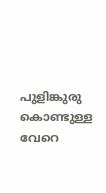പുളിങ്കുരു കൊണ്ടുള്ള വേറെ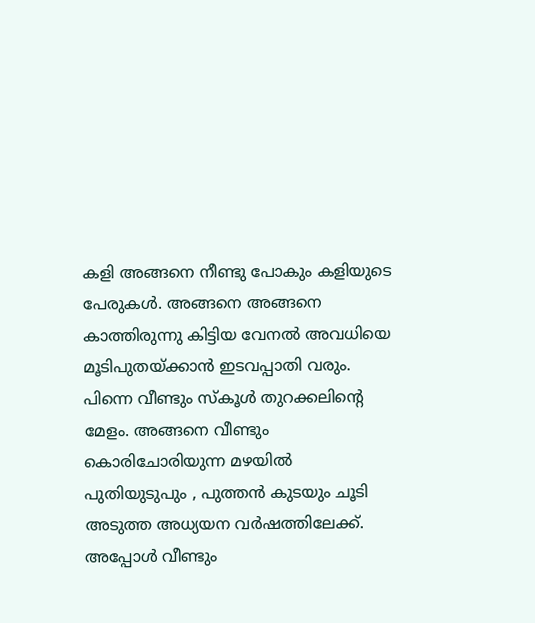കളി അങ്ങനെ നീണ്ടു പോകും കളിയുടെ പേരുകള്‍. അങ്ങനെ അങ്ങനെ കാത്തിരുന്നു കിട്ടിയ വേനല്‍ അവധിയെ മൂടിപുതയ്ക്കാന്‍ ഇടവപ്പാതി വരും. പിന്നെ വീണ്ടും സ്കൂള്‍ തുറക്കലിന്റെ മേളം. അങ്ങനെ വീണ്ടും കൊരിചോരിയുന്ന മഴയില്‍ പുതിയുടുപും , പുത്തന്‍ കുടയും ചൂടി അടുത്ത അധ്യയന വര്‍ഷത്തിലേക്ക്.
അപ്പോള്‍ വീണ്ടും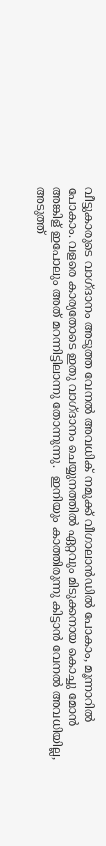വീട്ടുകാരുടെ വാഗ്ദാനം അടുത്ത വേനല്‍ അവധിക് നമുക്ക് വീഗാലാന്‍ഡില്‍ പോകാം, മൂന്നാറില്‍ പോകാം. വളരെ കാര്യതോടെ ഇതു വാഗ്ദാനം ചെയ്യുനത്തില്‍ ഏറ്റവും മിടുക്കനായ കൊച്ചു മോന്‍ അങ്കിള് ഇപോലും അത് മറന്നിട്ടിലാന്നു തോന്നുന്നു.  ഇനിയും കാത്തിരുന്നു കിട്ടാന്‍ വേനല്‍ അവധിയില്ല, അടുത്ത്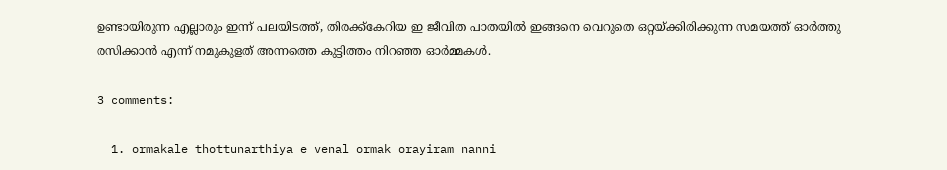ഉണ്ടായിരുന്ന എല്ലാരും ഇന്ന് പലയിടത്ത്, തിരക്ക്കേറിയ ഇ ജീവിത പാതയില്‍ ഇങ്ങനെ വെറുതെ ഒറ്റയ്ക്കിരിക്കുന്ന സമയത്ത് ഓര്‍ത്തു രസിക്കാന്‍ എന്ന് നമുകുളത് അന്നത്തെ കുട്ടിത്തം നിറഞ്ഞ ഓര്‍മ്മകള്‍.

3 comments:

  1. ormakale thottunarthiya e venal ormak orayiram nanni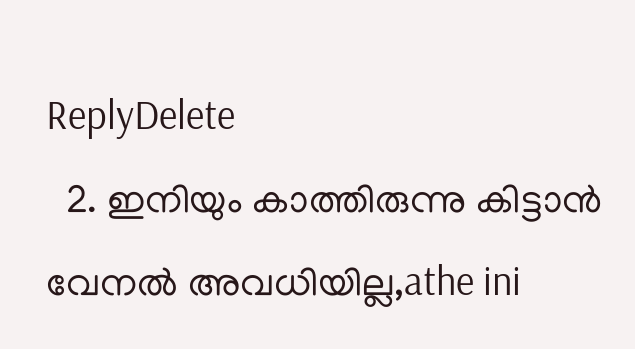ReplyDelete
  2. ഇനിയും കാത്തിരുന്നു കിട്ടാന്‍ വേനല്‍ അവധിയില്ല,athe ini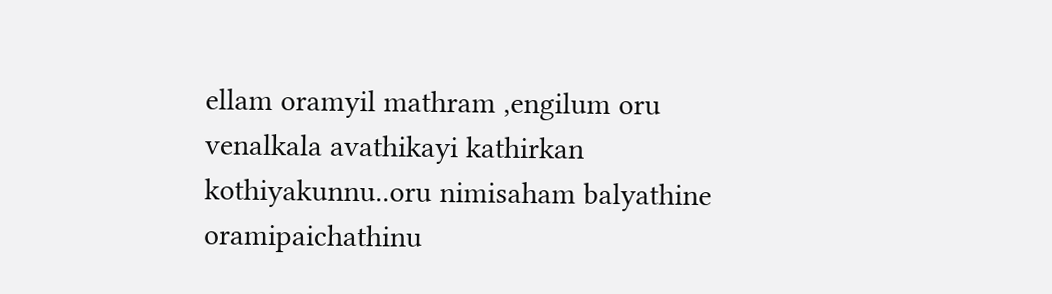ellam oramyil mathram ,engilum oru venalkala avathikayi kathirkan kothiyakunnu..oru nimisaham balyathine oramipaichathinu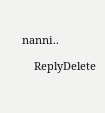nanni..

    ReplyDelete